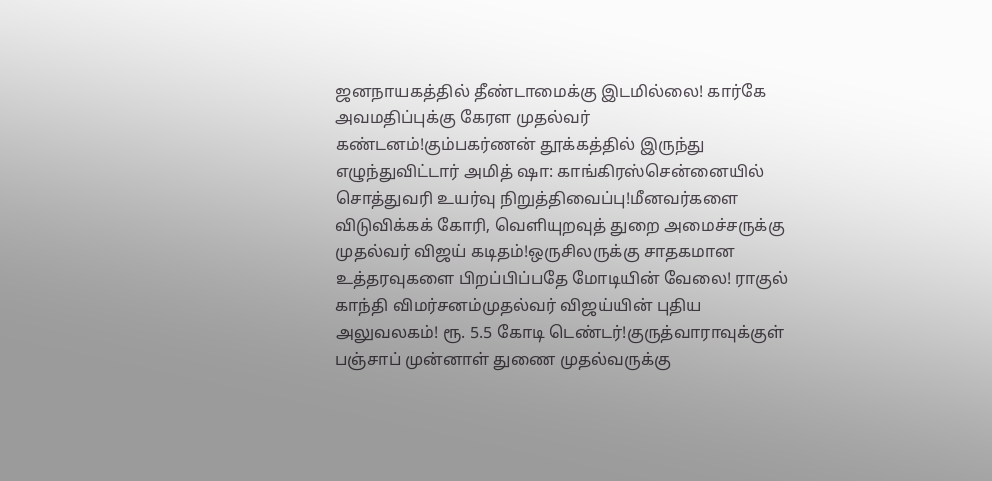ஜனநாயகத்தில் தீண்டாமைக்கு இடமில்லை! கார்கே அவமதிப்புக்கு கேரள முதல்வர் கண்டனம்!கும்பகர்ணன் தூக்கத்தில் இருந்து எழுந்துவிட்டார் அமித் ஷா: காங்கிரஸ்சென்னையில் சொத்துவரி உயர்வு நிறுத்திவைப்பு!மீனவர்களை விடுவிக்கக் கோரி, வெளியுறவுத் துறை அமைச்சருக்கு முதல்வர் விஜய் கடிதம்!ஒருசிலருக்கு சாதகமான உத்தரவுகளை பிறப்பிப்பதே மோடியின் வேலை! ராகுல் காந்தி விமர்சனம்முதல்வர் விஜய்யின் புதிய அலுவலகம்! ரூ. 5.5 கோடி டெண்டர்!குருத்வாராவுக்குள் பஞ்சாப் முன்னாள் துணை முதல்வருக்கு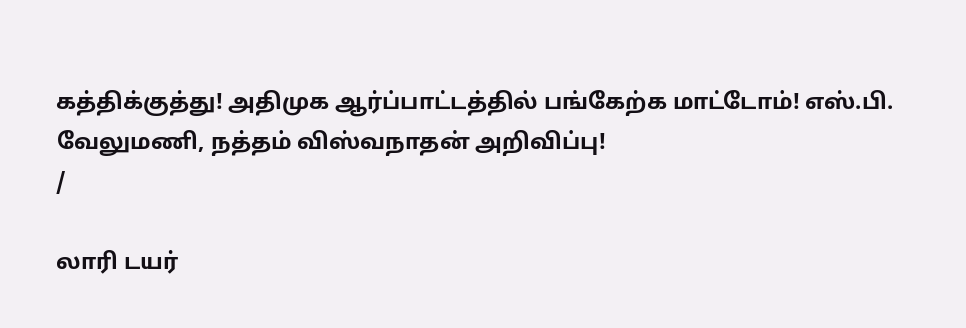கத்திக்குத்து! அதிமுக ஆர்ப்பாட்டத்தில் பங்கேற்க மாட்டோம்! எஸ்.பி. வேலுமணி, நத்தம் விஸ்வநாதன் அறிவிப்பு!
/

லாரி டயர்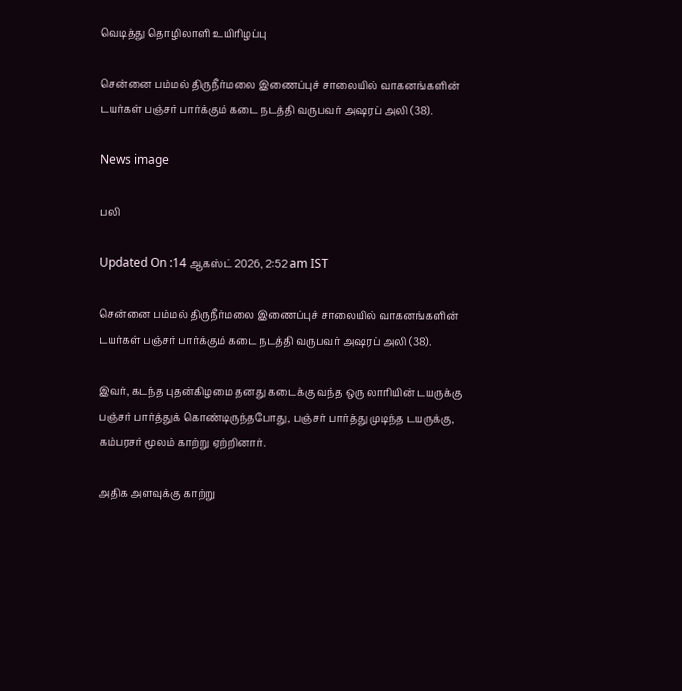வெடித்து தொழிலாளி உயிரிழப்பு

சென்னை பம்மல் திருநீர்மலை இணைப்புச் சாலையில் வாகனங்களின் டயர்கள் பஞ்சர் பார்க்கும் கடை நடத்தி வருபவர் அஷரப் அலி (38).

News image

பலி

Updated On :14 ஆகஸ்ட் 2026, 2:52 am IST

சென்னை பம்மல் திருநீர்மலை இணைப்புச் சாலையில் வாகனங்களின் டயர்கள் பஞ்சர் பார்க்கும் கடை நடத்தி வருபவர் அஷரப் அலி (38).

இவர், கடந்த புதன்கிழமை தனது கடைக்கு வந்த ஒரு லாரியின் டயருக்கு பஞ்சர் பார்த்துக் கொண்டிருந்தபோது, பஞ்சர் பார்த்து முடிந்த டயருக்கு, கம்பரசர் மூலம் காற்று ஏற்றினார்.

அதிக அளவுக்கு காற்று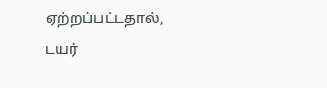ஏற்றப்பட்டதால், டயர்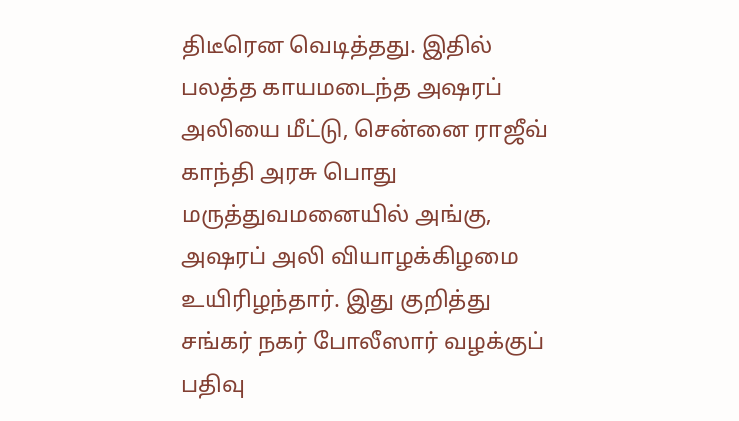திடீரென வெடித்தது. இதில் பலத்த காயமடைந்த அஷரப் அலியை மீட்டு, சென்னை ராஜீவ் காந்தி அரசு பொது மருத்துவமனையில் அங்கு, அஷரப் அலி வியாழக்கிழமை உயிரிழந்தார். இது குறித்து சங்கர் நகர் போலீஸார் வழக்குப் பதிவு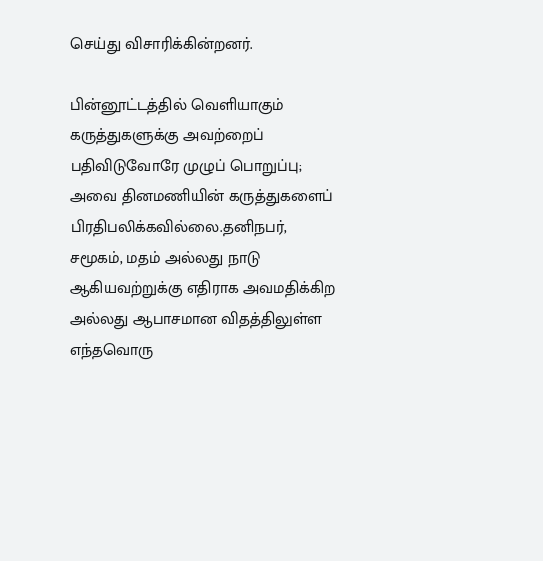செய்து விசாரிக்கின்றனர்.

பின்னூட்டத்தில் வெளியாகும் கருத்துகளுக்கு அவற்றைப் பதிவிடுவோரே முழுப் பொறுப்பு; அவை தினமணியின் கருத்துகளைப் பிரதிபலிக்கவில்லை.தனிநபர், சமூகம், மதம் அல்லது நாடு ஆகியவற்றுக்கு எதிராக அவமதிக்கிற அல்லது ஆபாசமான விதத்திலுள்ள எந்தவொரு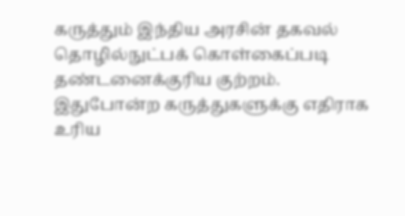கருத்தும் இந்திய அரசின் தகவல் தொழில்நுட்பக் கொள்கைப்படி தண்டனைக்குரிய குற்றம். இதுபோன்ற கருத்துகளுக்கு எதிராக உரிய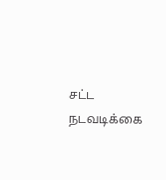சட்ட நடவடிக்கை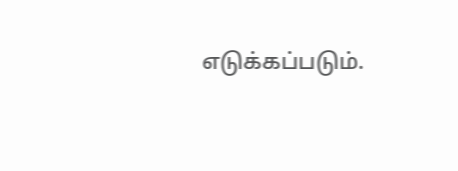எடுக்கப்படும்.